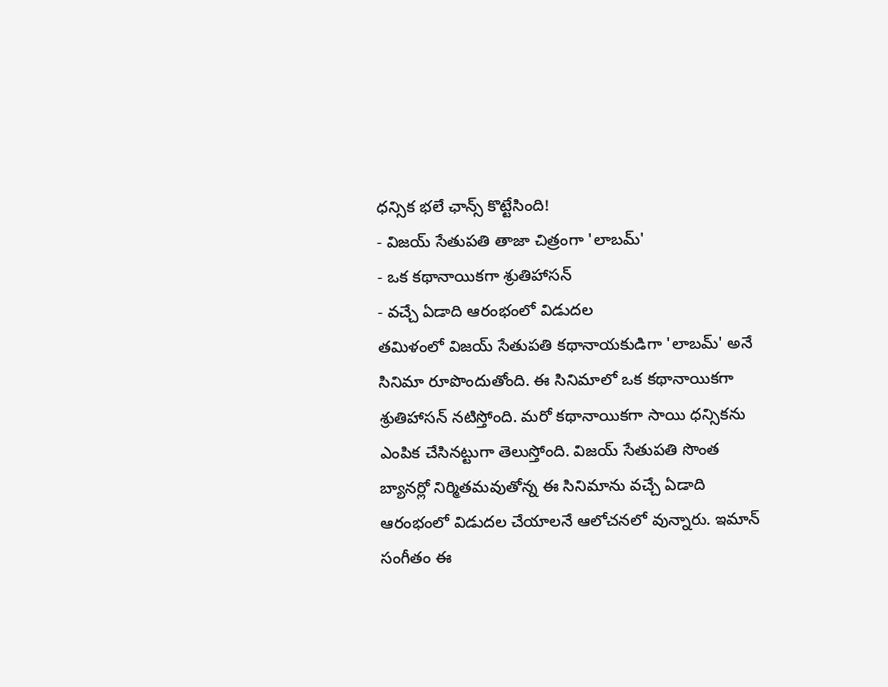ధన్సిక భలే ఛాన్స్ కొట్టేసింది!
- విజయ్ సేతుపతి తాజా చిత్రంగా 'లాబమ్'
- ఒక కథానాయికగా శ్రుతిహాసన్
- వచ్చే ఏడాది ఆరంభంలో విడుదల
తమిళంలో విజయ్ సేతుపతి కథానాయకుడిగా 'లాబమ్' అనే సినిమా రూపొందుతోంది. ఈ సినిమాలో ఒక కథానాయికగా శ్రుతిహాసన్ నటిస్తోంది. మరో కథానాయికగా సాయి ధన్సికను ఎంపిక చేసినట్టుగా తెలుస్తోంది. విజయ్ సేతుపతి సొంత బ్యానర్లో నిర్మితమవుతోన్న ఈ సినిమాను వచ్చే ఏడాది ఆరంభంలో విడుదల చేయాలనే ఆలోచనలో వున్నారు. ఇమాన్ సంగీతం ఈ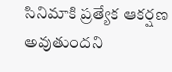సినిమాకి ప్రత్యేక ఆకర్షణ అవుతుందని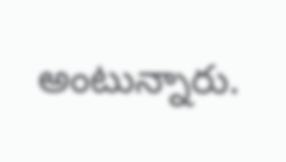అంటున్నారు.